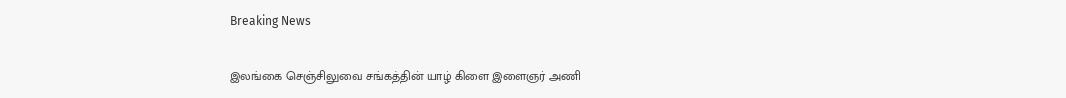Breaking News

இலங்கை செஞ்சிலுவை சங்கத்தின் யாழ் கிளை இளைஞர் அணி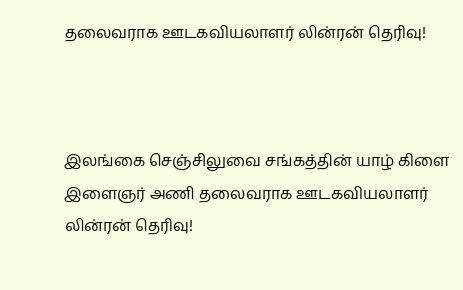தலைவராக ஊடகவியலாளர் லின்ரன் தெரிவு!



இலங்கை செஞ்சிலுவை சங்கத்தின் யாழ் கிளை இளைஞர் அணி தலைவராக ஊடகவியலாளர் லின்ரன் தெரிவு!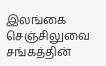இலங்கை செஞ்சிலுவை சங்கத்தின்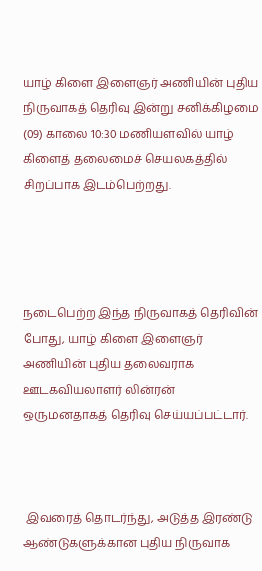யாழ் கிளை இளைஞர் அணியின் புதிய நிருவாகத் தெரிவு இன்று சனிக்கிழமை (09) காலை 10:30 மணியளவில் யாழ் கிளைத் தலைமைச் செயலகத்தில் சிறப்பாக இடம்பெற்றது.




நடைபெற்ற இந்த நிருவாகத் தெரிவின் போது, யாழ் கிளை இளைஞர் அணியின் புதிய தலைவராக ஊடகவியலாளர் லின்ரன் ஒருமனதாகத் தெரிவு செய்யப்பட்டார்.



 இவரைத் தொடர்ந்து, அடுத்த இரண்டு ஆண்டுகளுக்கான புதிய நிருவாக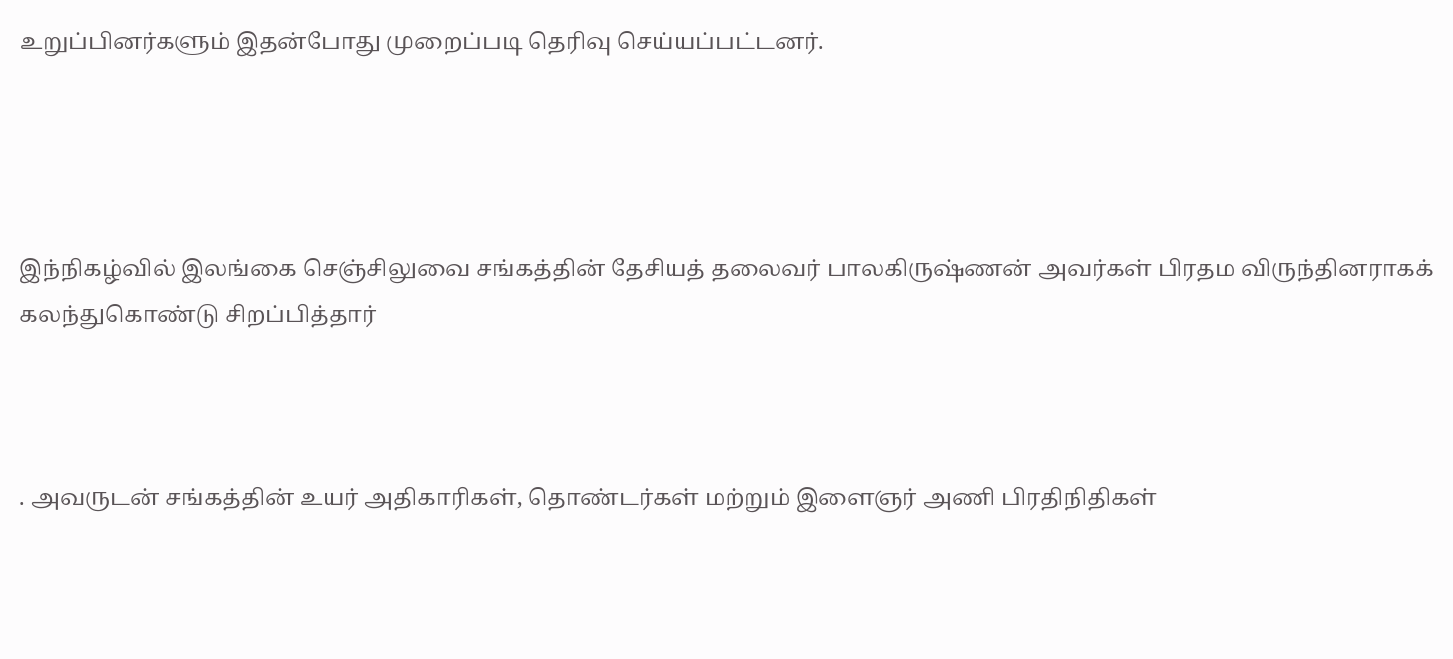உறுப்பினர்களும் இதன்போது முறைப்படி தெரிவு செய்யப்பட்டனர்.




இந்நிகழ்வில் இலங்கை செஞ்சிலுவை சங்கத்தின் தேசியத் தலைவர் பாலகிருஷ்ணன் அவர்கள் பிரதம விருந்தினராகக் கலந்துகொண்டு சிறப்பித்தார்



. அவருடன் சங்கத்தின் உயர் அதிகாரிகள், தொண்டர்கள் மற்றும் இளைஞர் அணி பிரதிநிதிகள்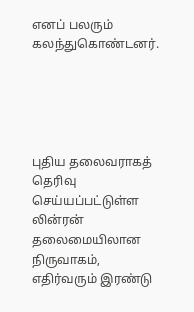எனப் பலரும் கலந்துகொண்டனர்.





புதிய தலைவராகத் தெரிவு செய்யப்பட்டுள்ள லின்ரன் தலைமையிலான நிருவாகம், எதிர்வரும் இரண்டு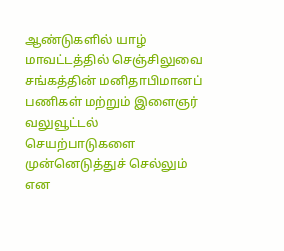ஆண்டுகளில் யாழ் மாவட்டத்தில் செஞ்சிலுவை சங்கத்தின் மனிதாபிமானப் பணிகள் மற்றும் இளைஞர் வலுவூட்டல் செயற்பாடுகளை முன்னெடுத்துச் செல்லும் என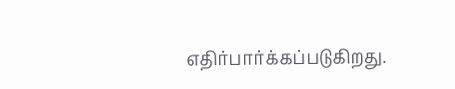எதிர்பார்க்கப்படுகிறது.